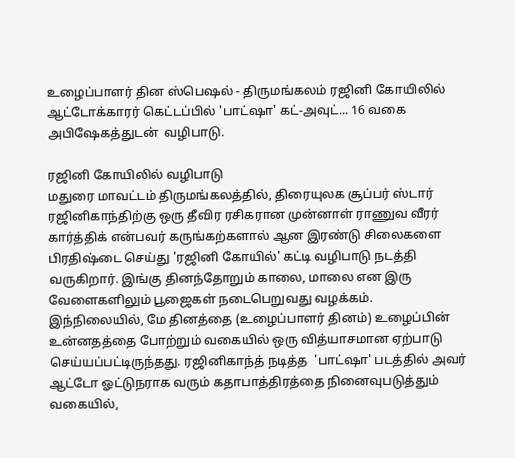உழைப்பாளர் தின ஸ்பெஷல் - திருமங்கலம் ரஜினி கோயிலில் ஆட்டோக்காரர் கெட்டப்பில் 'பாட்ஷா' கட்-அவுட்... 16 வகை அபிஷேகத்துடன்  வழிபாடு.

ரஜினி கோயிலில் வழிபாடு
மதுரை மாவட்டம் திருமங்கலத்தில், திரையுலக சூப்பர் ஸ்டார் ரஜினிகாந்திற்கு ஒரு தீவிர ரசிகரான முன்னாள் ராணுவ வீரர் கார்த்திக் என்பவர் கருங்கற்களால் ஆன இரண்டு சிலைகளை பிரதிஷ்டை செய்து 'ரஜினி கோயில்' கட்டி வழிபாடு நடத்தி வருகிறார். இங்கு தினந்தோறும் காலை, மாலை என இரு வேளைகளிலும் பூஜைகள் நடைபெறுவது வழக்கம். இந்நிலையில், மே தினத்தை (உழைப்பாளர் தினம்) உழைப்பின் உன்னதத்தை போற்றும் வகையில் ஒரு வித்யாசமான ஏற்பாடு செய்யப்பட்டிருந்தது. ரஜினிகாந்த் நடித்த  'பாட்ஷா' படத்தில் அவர் ஆட்டோ ஓட்டுநராக வரும் கதாபாத்திரத்தை நினைவுபடுத்தும் வகையில்,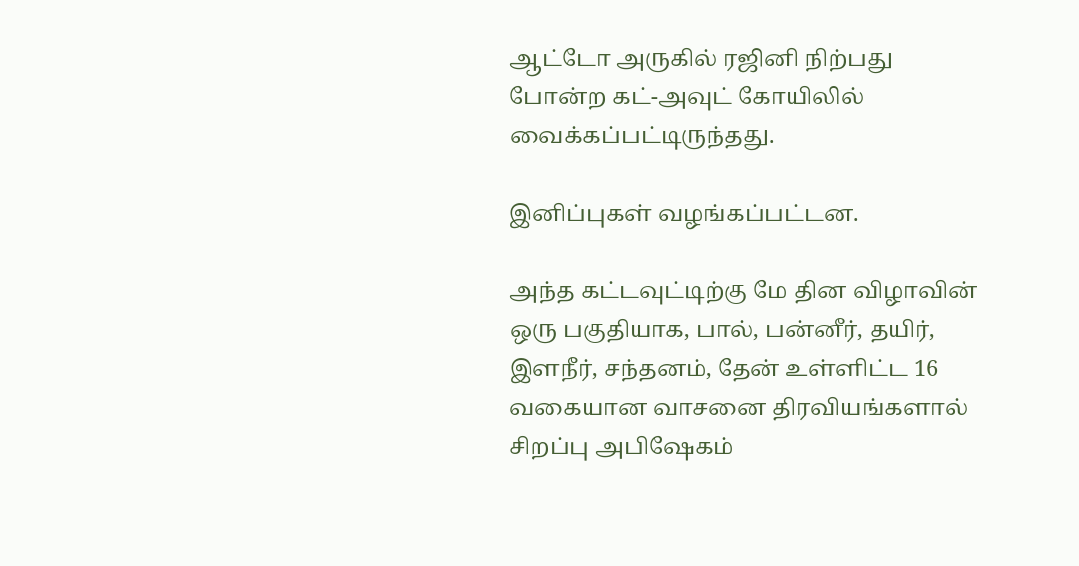ஆட்டோ அருகில் ரஜினி நிற்பது போன்ற கட்-அவுட் கோயிலில் வைக்கப்பட்டிருந்தது.

இனிப்புகள் வழங்கப்பட்டன.

அந்த கட்டவுட்டிற்கு மே தின விழாவின் ஒரு பகுதியாக, பால், பன்னீர், தயிர், இளநீர், சந்தனம், தேன் உள்ளிட்ட 16 வகையான வாசனை திரவியங்களால் சிறப்பு அபிஷேகம்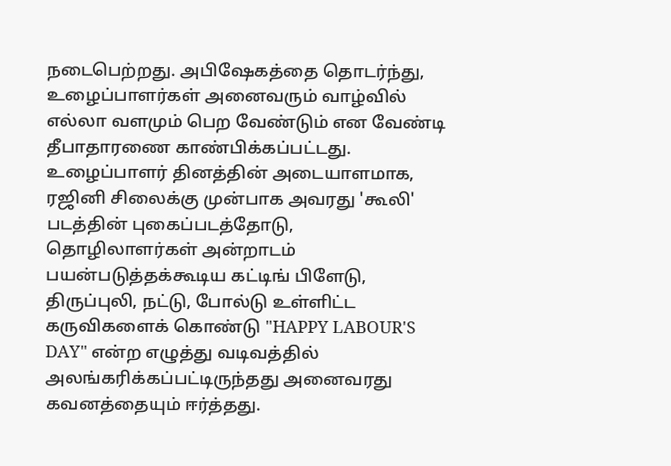நடைபெற்றது. அபிஷேகத்தை தொடர்ந்து, உழைப்பாளர்கள் அனைவரும் வாழ்வில் எல்லா வளமும் பெற வேண்டும் என வேண்டி தீபாதாரணை காண்பிக்கப்பட்டது. உழைப்பாளர் தினத்தின் அடையாளமாக, ரஜினி சிலைக்கு முன்பாக அவரது 'கூலி' படத்தின் புகைப்படத்தோடு, தொழிலாளர்கள் அன்றாடம் பயன்படுத்தக்கூடிய கட்டிங் பிளேடு, திருப்புலி, நட்டு, போல்டு உள்ளிட்ட கருவிகளைக் கொண்டு "HAPPY LABOUR'S DAY" என்ற எழுத்து வடிவத்தில் அலங்கரிக்கப்பட்டிருந்தது அனைவரது கவனத்தையும் ஈர்த்தது.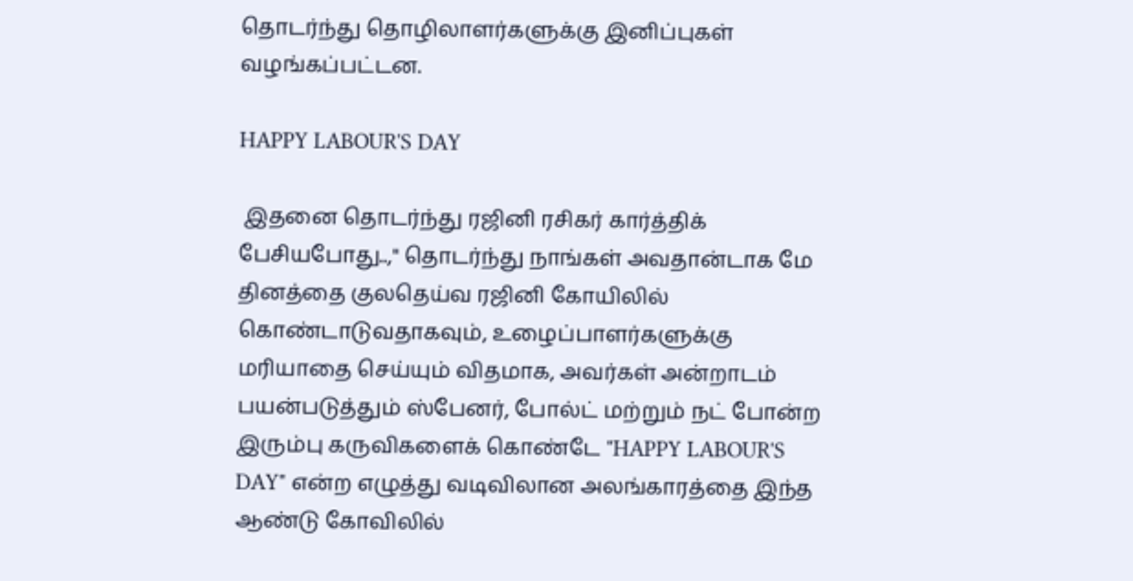தொடர்ந்து தொழிலாளர்களுக்கு இனிப்புகள் வழங்கப்பட்டன.

HAPPY LABOUR'S DAY

 இதனை தொடர்ந்து ரஜினி ரசிகர் கார்த்திக் பேசியபோது..," தொடர்ந்து நாங்கள் அவதான்டாக மே தினத்தை குலதெய்வ ரஜினி கோயிலில் கொண்டாடுவதாகவும், உழைப்பாளர்களுக்கு மரியாதை செய்யும் விதமாக, அவர்கள் அன்றாடம் பயன்படுத்தும் ஸ்பேனர், போல்ட் மற்றும் நட் போன்ற இரும்பு கருவிகளைக் கொண்டே "HAPPY LABOUR'S DAY" என்ற எழுத்து வடிவிலான அலங்காரத்தை இந்த ஆண்டு கோவிலில்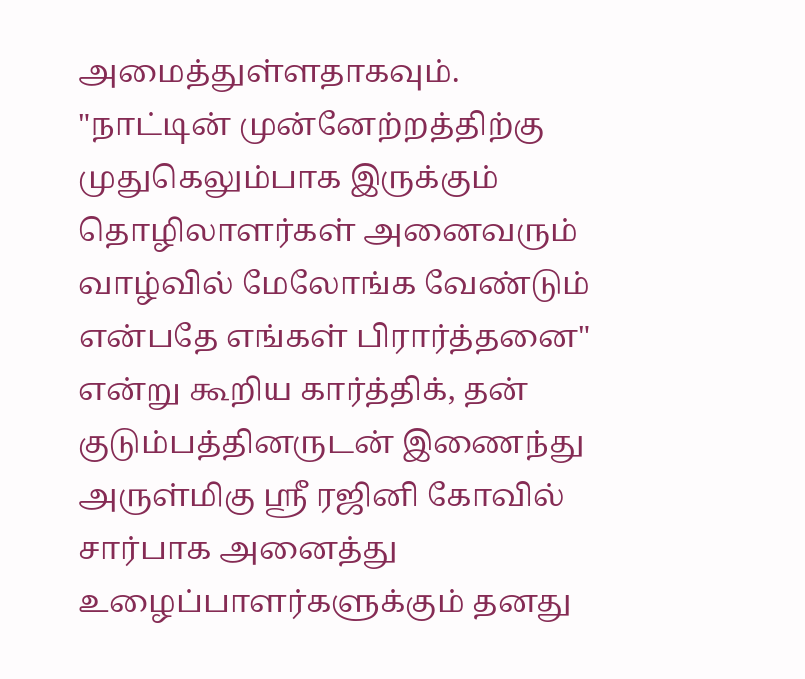அமைத்துள்ளதாகவும்.
"நாட்டின் முன்னேற்றத்திற்கு முதுகெலும்பாக இருக்கும் தொழிலாளர்கள் அனைவரும் வாழ்வில் மேலோங்க வேண்டும் என்பதே எங்கள் பிரார்த்தனை" என்று கூறிய கார்த்திக், தன் குடும்பத்தினருடன் இணைந்து அருள்மிகு ஸ்ரீ ரஜினி கோவில் சார்பாக அனைத்து உழைப்பாளர்களுக்கும் தனது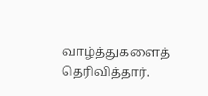வாழ்த்துகளைத் தெரிவித்தார்.